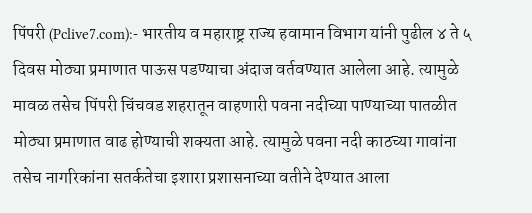पिंपरी (Pclive7.com):- भारतीय व महाराष्ट्र राज्य हवामान विभाग यांनी पुढील ४ ते ५ दिवस मोठ्या प्रमाणात पाऊस पडण्याचा अंदाज वर्तवण्यात आलेला आहे. त्यामुळे मावळ तसेच पिंपरी चिंचवड शहरातून वाहणारी पवना नदीच्या पाण्याच्या पातळीत मोठ्या प्रमाणात वाढ होण्याची शक्यता आहे. त्यामुळे पवना नदी काठच्या गावांना तसेच नागरिकांना सतर्कतेचा इशारा प्रशासनाच्या वतीने देण्यात आला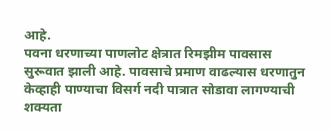आहे.
पवना धरणाच्या पाणलोट क्षेत्रात रिमझीम पावसास सुरूवात झाली आहे. पावसाचे प्रमाण वाढल्यास धरणातुन केव्हाही पाण्याचा विसर्ग नदी पात्रात सोडावा लागण्याची शक्यता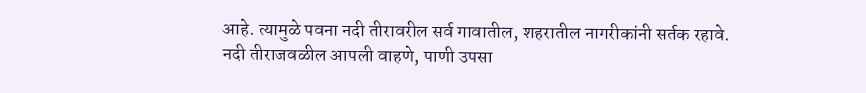आहे. त्यामुळे पवना नदी तीरावरील सर्व गावातील, शहरातील नागरीकांनी सर्तक रहावे.
नदी तीराजवळील आपली वाहणे, पाणी उपसा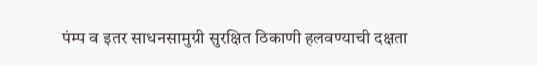पंम्प व इतर साधनसामुग्री सुरक्षित ठिकाणी हलवण्याची दक्षता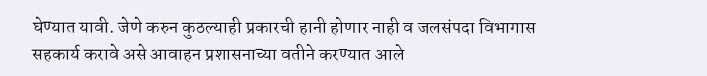घेण्यात यावी. जेणे करुन कुठल्याही प्रकारची हानी होणार नाही व जलसंपदा विभागास सहकार्य करावे असे आवाहन प्रशासनाच्या वतीने करण्यात आले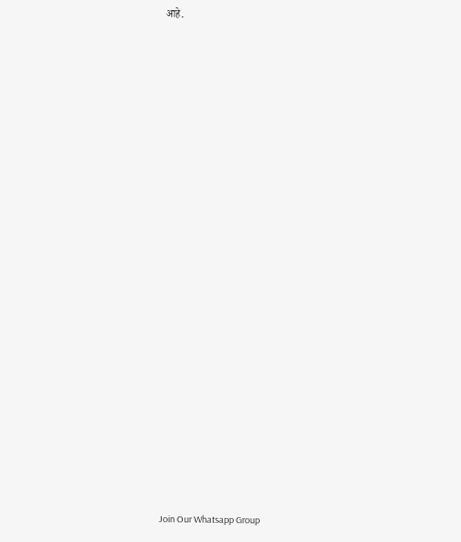आहे.






















Join Our Whatsapp Group